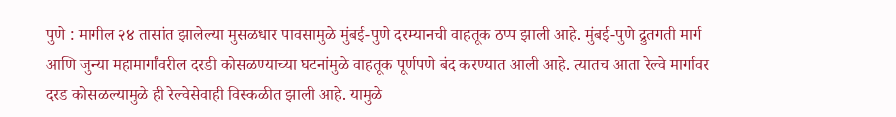पुणे : मागील २४ तासांत झालेल्या मुसळधार पावसामुळे मुंबई-पुणे दरम्यानची वाहतूक ठप्प झाली आहे. मुंबई-पुणे द्रुतगती मार्ग आणि जुन्या महामार्गांवरील दरडी कोसळण्याच्या घटनांमुळे वाहतूक पूर्णपणे बंद करण्यात आली आहे. त्यातच आता रेल्वे मार्गावर दरड कोसळल्यामुळे ही रेल्वेसेवाही विस्कळीत झाली आहे. यामुळे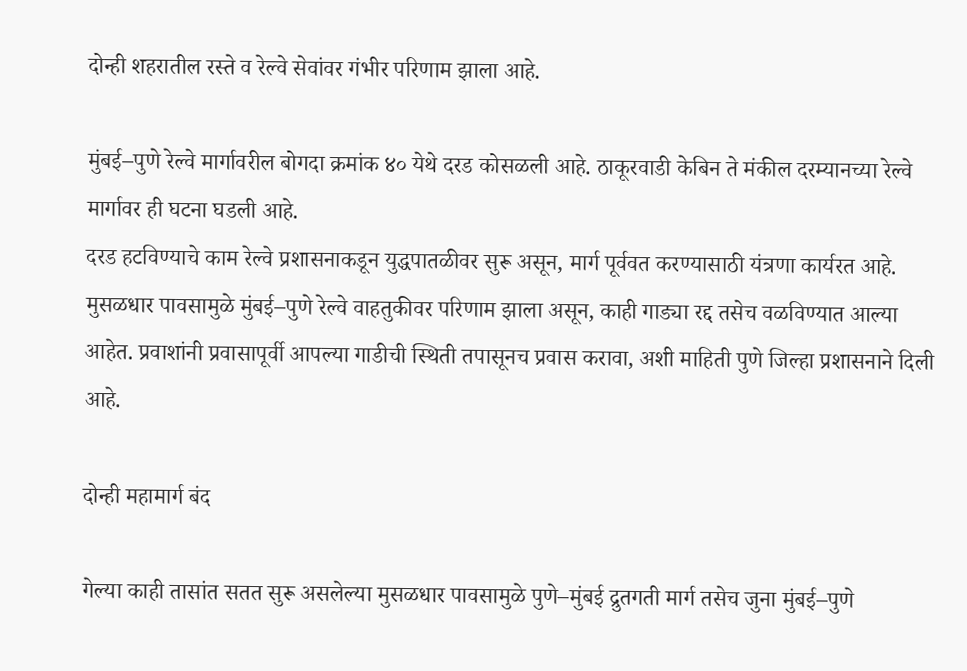दोन्ही शहरातील रस्ते व रेल्वे सेवांवर गंभीर परिणाम झाला आहे.

मुंबई–पुणे रेल्वे मार्गावरील बोगदा क्रमांक ४० येथे दरड कोसळली आहे. ठाकूरवाडी केबिन ते मंकील दरम्यानच्या रेल्वे मार्गावर ही घटना घडली आहे.
दरड हटविण्याचे काम रेल्वे प्रशासनाकडून युद्धपातळीवर सुरू असून, मार्ग पूर्ववत करण्यासाठी यंत्रणा कार्यरत आहे. मुसळधार पावसामुळे मुंबई–पुणे रेल्वे वाहतुकीवर परिणाम झाला असून, काही गाड्या रद्द तसेच वळविण्यात आल्या आहेत. प्रवाशांनी प्रवासापूर्वी आपल्या गाडीची स्थिती तपासूनच प्रवास करावा, अशी माहिती पुणे जिल्हा प्रशासनाने दिली आहे.

दोन्ही महामार्ग बंद

गेल्या काही तासांत सतत सुरू असलेल्या मुसळधार पावसामुळे पुणे–मुंबई द्रुतगती मार्ग तसेच जुना मुंबई–पुणे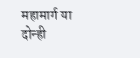महामार्ग या दोन्ही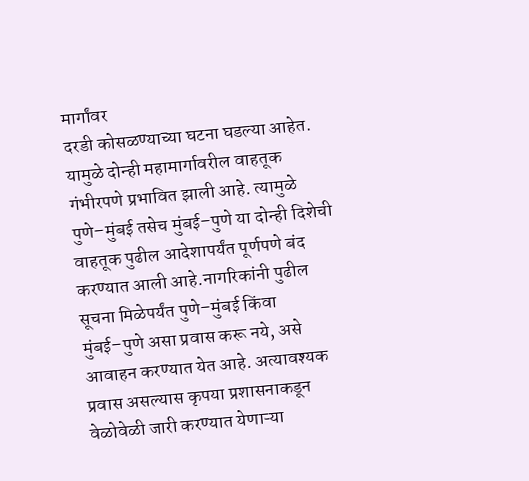मार्गांवर
दरडी कोसळण्याच्या घटना घडल्या आहेत. यामुळे दोन्ही महामार्गावरील वाहतूक गंभीरपणे प्रभावित झाली आहे. त्यामुळे पुणे–मुंबई तसेच मुंबई–पुणे या दोन्ही दिशेची वाहतूक पुढील आदेशापर्यंत पूर्णपणे बंद करण्यात आली आहे.नागरिकांनी पुढील सूचना मिळेपर्यंत पुणे–मुंबई किंवा मुंबई–पुणे असा प्रवास करू नये, असे आवाहन करण्यात येत आहे. अत्यावश्यक प्रवास असल्यास कृपया प्रशासनाकडून वेळोवेळी जारी करण्यात येणाऱ्या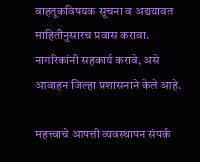वाहतूकविषयक सूचना व अद्ययावत माहितीनुसारच प्रवास करावा. नागरिकांनी सहकार्य करावे, असे आवाहन जिल्हा प्रशासनाने केले आहे.

महत्त्वाचे आपत्ती व्यवस्थापन संपर्क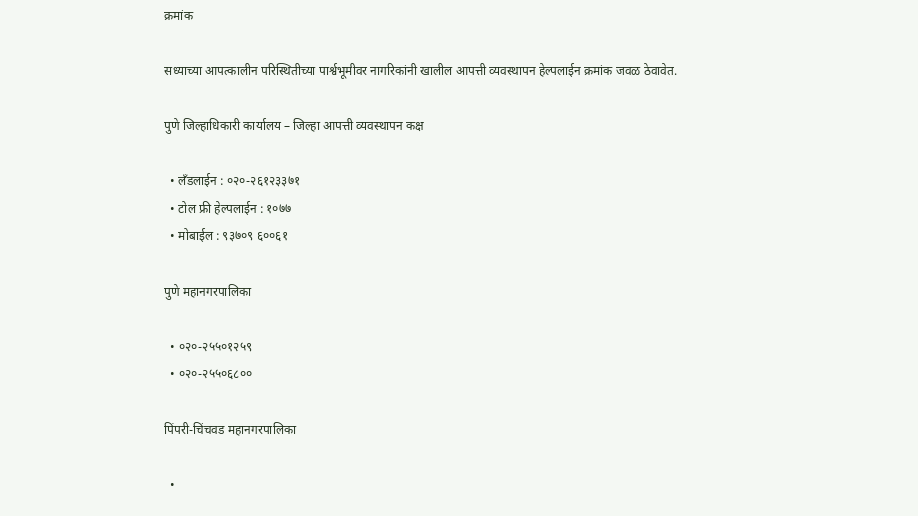क्रमांक

सध्याच्या आपत्कालीन परिस्थितीच्या पार्श्वभूमीवर नागरिकांनी खालील आपत्ती व्यवस्थापन हेल्पलाईन क्रमांक जवळ ठेवावेत.

पुणे जिल्हाधिकारी कार्यालय – जिल्हा आपत्ती व्यवस्थापन कक्ष

  • लँडलाईन : ०२०-२६१२३३७१
  • टोल फ्री हेल्पलाईन : १०७७
  • मोबाईल : ९३७०९ ६००६१

पुणे महानगरपालिका

  • ०२०-२५५०१२५९
  • ०२०-२५५०६८००

पिंपरी-चिंचवड महानगरपालिका

  •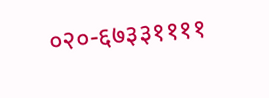०२०-६७३३११११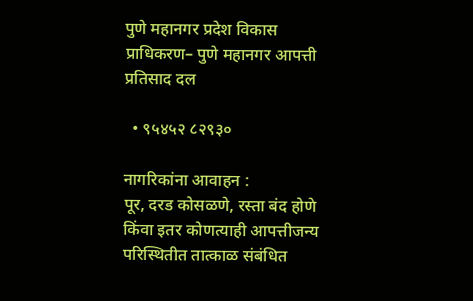पुणे महानगर प्रदेश विकास प्राधिकरण– पुणे महानगर आपत्ती प्रतिसाद दल

  • ९५४५२ ८२९३०

नागरिकांना आवाहन :
पूर, दरड कोसळणे, रस्ता बंद होणे किंवा इतर कोणत्याही आपत्तीजन्य परिस्थितीत तात्काळ संबंधित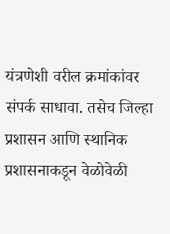यंत्रणेशी वरील क्रमांकांवर संपर्क साधावा. तसेच जिल्हा प्रशासन आणि स्थानिक प्रशासनाकडून वेळोवेळी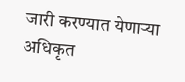जारी करण्यात येणाऱ्या अधिकृत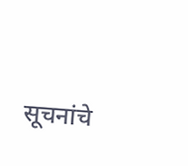सूचनांचे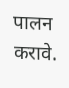पालन करावे.